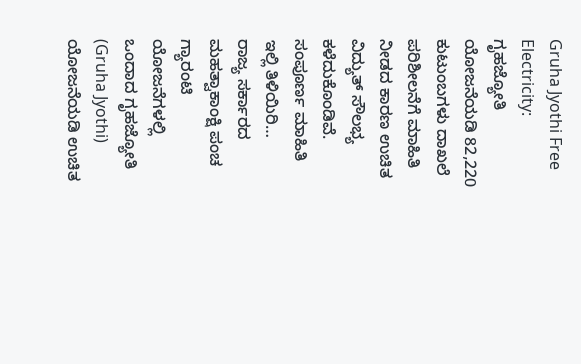Gruha Jyothi Free Electricity: ಗೃಹಜ್ಯೋತಿ ಯೋಜನೆಯಡಿ 82,220 ಕುಟುಂಬಗಳು ದಾಖಲೆ ಪರಿಶೀಲನೆಗೆ ಮಾಹಿತಿ ನೀಡದ ಕಾರಣ ಉಚಿತ ವಿದ್ಯುತ್ ಸೌಲಭ್ಯ ಕಳೆದುಕೊಂಡಿವೆ. ಸಂಪೂರ್ಣ ಮಾಹಿತಿ ಇಲ್ಲಿ ತಿಳಿಯಿರಿ…
ರಾಜ್ಯ ಸರ್ಕಾರದ ಮಹತ್ವಾಕಾಂಕ್ಷಿ ಪಂಚ ಗ್ಯಾರಂಟಿ ಯೋಜನೆಗಳಲ್ಲಿ ಒಂದಾದ ಗೃಹಜ್ಯೋತಿ (Gruha Jyothi) ಯೋಜನೆಯಡಿ ಉಚಿತ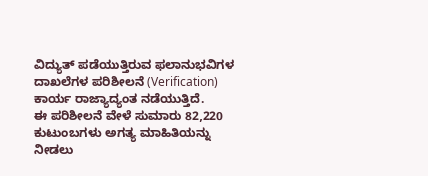ವಿದ್ಯುತ್ ಪಡೆಯುತ್ತಿರುವ ಫಲಾನುಭವಿಗಳ ದಾಖಲೆಗಳ ಪರಿಶೀಲನೆ (Verification) ಕಾರ್ಯ ರಾಜ್ಯಾದ್ಯಂತ ನಡೆಯುತ್ತಿದೆ.
ಈ ಪರಿಶೀಲನೆ ವೇಳೆ ಸುಮಾರು 82,220 ಕುಟುಂಬಗಳು ಅಗತ್ಯ ಮಾಹಿತಿಯನ್ನು ನೀಡಲು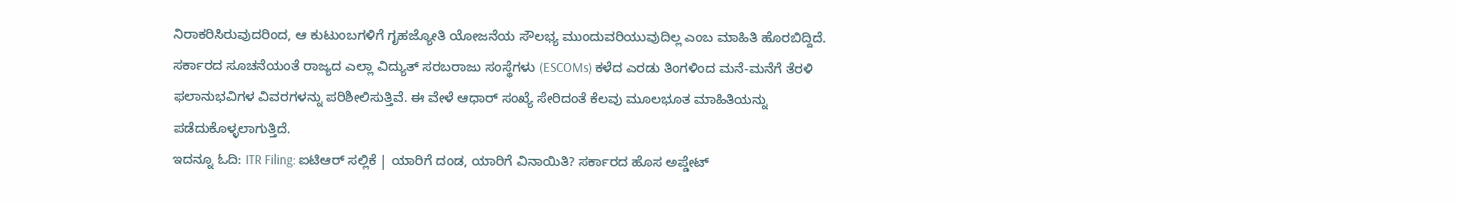ನಿರಾಕರಿಸಿರುವುದರಿಂದ, ಆ ಕುಟುಂಬಗಳಿಗೆ ಗೃಹಜ್ಯೋತಿ ಯೋಜನೆಯ ಸೌಲಭ್ಯ ಮುಂದುವರಿಯುವುದಿಲ್ಲ ಎಂಬ ಮಾಹಿತಿ ಹೊರಬಿದ್ದಿದೆ.
ಸರ್ಕಾರದ ಸೂಚನೆಯಂತೆ ರಾಜ್ಯದ ಎಲ್ಲಾ ವಿದ್ಯುತ್ ಸರಬರಾಜು ಸಂಸ್ಥೆಗಳು (ESCOMs) ಕಳೆದ ಎರಡು ತಿಂಗಳಿಂದ ಮನೆ-ಮನೆಗೆ ತೆರಳಿ ಫಲಾನುಭವಿಗಳ ವಿವರಗಳನ್ನು ಪರಿಶೀಲಿಸುತ್ತಿವೆ. ಈ ವೇಳೆ ಆಧಾರ್ ಸಂಖ್ಯೆ ಸೇರಿದಂತೆ ಕೆಲವು ಮೂಲಭೂತ ಮಾಹಿತಿಯನ್ನು ಪಡೆದುಕೊಳ್ಳಲಾಗುತ್ತಿದೆ.
ಇದನ್ನೂ ಓದಿ: ITR Filing: ಐಟಿಆರ್ ಸಲ್ಲಿಕೆ | ಯಾರಿಗೆ ದಂಡ, ಯಾರಿಗೆ ವಿನಾಯಿತಿ? ಸರ್ಕಾರದ ಹೊಸ ಅಪ್ಡೇಟ್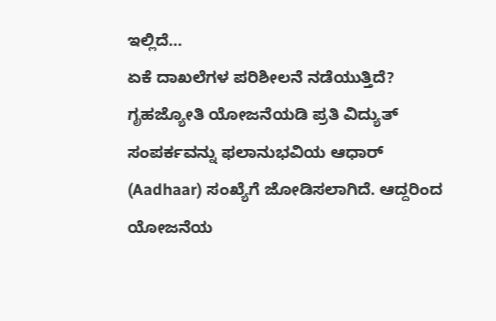ಇಲ್ಲಿದೆ…
ಏಕೆ ದಾಖಲೆಗಳ ಪರಿಶೀಲನೆ ನಡೆಯುತ್ತಿದೆ?
ಗೃಹಜ್ಯೋತಿ ಯೋಜನೆಯಡಿ ಪ್ರತಿ ವಿದ್ಯುತ್ ಸಂಪರ್ಕವನ್ನು ಫಲಾನುಭವಿಯ ಆಧಾರ್ (Aadhaar) ಸಂಖ್ಯೆಗೆ ಜೋಡಿಸಲಾಗಿದೆ. ಆದ್ದರಿಂದ ಯೋಜನೆಯ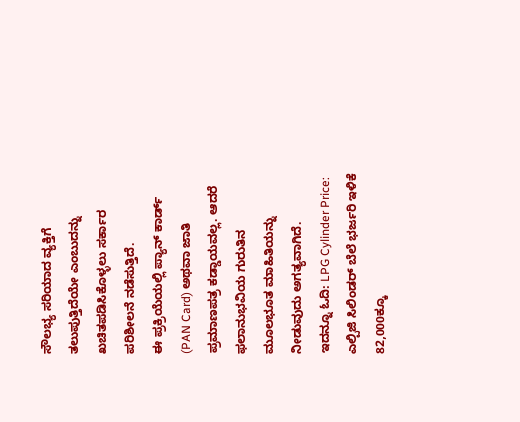ಸೌಲಭ್ಯ ಸರಿಯಾದ ವ್ಯಕ್ತಿಗೆ ತಲುಪುತ್ತಿದೆಯೇ ಎಂಬುದನ್ನು ಖಚಿತಪಡಿಸಿಕೊಳ್ಳಲು ಸರ್ಕಾರ ಪರಿಶೀಲನೆ ನಡೆಸುತ್ತಿದೆ.
ಈ ಪ್ರಕ್ರಿಯೆಯಲ್ಲಿ ಪ್ಯಾನ್ ಕಾರ್ಡ್ (PAN Card) ಅಥವಾ ಜಾತಿ ಪ್ರಮಾಣಪತ್ರ ಕಡ್ಡಾಯವಲ್ಲ. ಆದರೆ ಫಲಾನುಭವಿಯ ಗುರುತಿನ ಮೂಲಭೂತ ಮಾಹಿತಿಯನ್ನು ನೀಡುವುದು ಅಗತ್ಯವಾಗಿದೆ.
ಇದನ್ನೂ ಓದಿ: LPG Cylinder Price: ಎಲ್ಪಿಜಿ ಸಿಲಿಂಡರ್ ಬೆಲೆ ಭರ್ಜರಿ ಇಳಿಕೆ
82,000ಕ್ಕೂ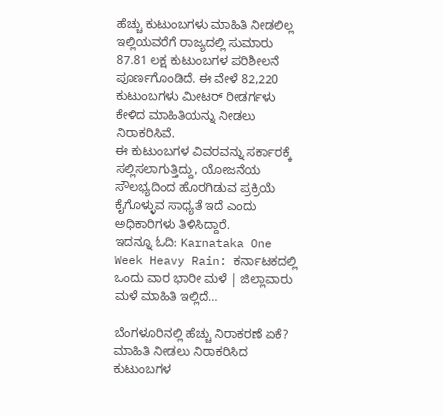ಹೆಚ್ಚು ಕುಟುಂಬಗಳು ಮಾಹಿತಿ ನೀಡಲಿಲ್ಲ
ಇಲ್ಲಿಯವರೆಗೆ ರಾಜ್ಯದಲ್ಲಿ ಸುಮಾರು 87.81 ಲಕ್ಷ ಕುಟುಂಬಗಳ ಪರಿಶೀಲನೆ ಪೂರ್ಣಗೊಂಡಿದೆ. ಈ ವೇಳೆ 82,220 ಕುಟುಂಬಗಳು ಮೀಟರ್ ರೀಡರ್ಗಳು ಕೇಳಿದ ಮಾಹಿತಿಯನ್ನು ನೀಡಲು ನಿರಾಕರಿಸಿವೆ.
ಈ ಕುಟುಂಬಗಳ ವಿವರವನ್ನು ಸರ್ಕಾರಕ್ಕೆ ಸಲ್ಲಿಸಲಾಗುತ್ತಿದ್ದು, ಯೋಜನೆಯ ಸೌಲಭ್ಯದಿಂದ ಹೊರಗಿಡುವ ಪ್ರಕ್ರಿಯೆ ಕೈಗೊಳ್ಳುವ ಸಾಧ್ಯತೆ ಇದೆ ಎಂದು ಅಧಿಕಾರಿಗಳು ತಿಳಿಸಿದ್ದಾರೆ.
ಇದನ್ನೂ ಓದಿ: Karnataka One Week Heavy Rain: ಕರ್ನಾಟಕದಲ್ಲಿ ಒಂದು ವಾರ ಭಾರೀ ಮಳೆ | ಜಿಲ್ಲಾವಾರು ಮಳೆ ಮಾಹಿತಿ ಇಲ್ಲಿದೆ…

ಬೆಂಗಳೂರಿನಲ್ಲಿ ಹೆಚ್ಚು ನಿರಾಕರಣೆ ಏಕೆ?
ಮಾಹಿತಿ ನೀಡಲು ನಿರಾಕರಿಸಿದ ಕುಟುಂಬಗಳ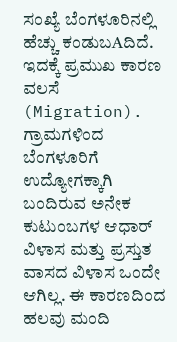ಸಂಖ್ಯೆ ಬೆಂಗಳೂರಿನಲ್ಲಿ ಹೆಚ್ಚು ಕಂಡುಬAದಿದೆ. ಇದಕ್ಕೆ ಪ್ರಮುಖ ಕಾರಣ ವಲಸೆ (Migration).
ಗ್ರಾಮಗಳಿಂದ ಬೆಂಗಳೂರಿಗೆ ಉದ್ಯೋಗಕ್ಕಾಗಿ ಬಂದಿರುವ ಅನೇಕ ಕುಟುಂಬಗಳ ಆಧಾರ್ ವಿಳಾಸ ಮತ್ತು ಪ್ರಸ್ತುತ ವಾಸದ ವಿಳಾಸ ಒಂದೇ ಆಗಿಲ್ಲ. ಈ ಕಾರಣದಿಂದ ಹಲವು ಮಂದಿ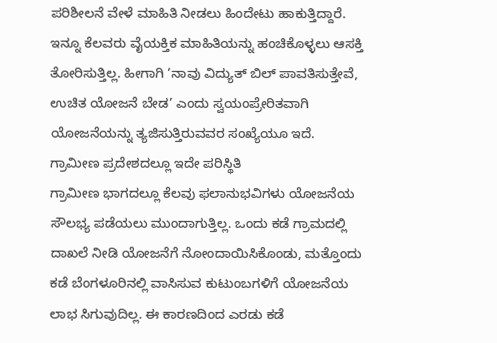ಪರಿಶೀಲನೆ ವೇಳೆ ಮಾಹಿತಿ ನೀಡಲು ಹಿಂದೇಟು ಹಾಕುತ್ತಿದ್ದಾರೆ.
ಇನ್ನೂ ಕೆಲವರು ವೈಯಕ್ತಿಕ ಮಾಹಿತಿಯನ್ನು ಹಂಚಿಕೊಳ್ಳಲು ಆಸಕ್ತಿ ತೋರಿಸುತ್ತಿಲ್ಲ. ಹೀಗಾಗಿ ‘ನಾವು ವಿದ್ಯುತ್ ಬಿಲ್ ಪಾವತಿಸುತ್ತೇವೆ, ಉಚಿತ ಯೋಜನೆ ಬೇಡ’ ಎಂದು ಸ್ವಯಂಪ್ರೇರಿತವಾಗಿ ಯೋಜನೆಯನ್ನು ತ್ಯಜಿಸುತ್ತಿರುವವರ ಸಂಖ್ಯೆಯೂ ಇದೆ.
ಗ್ರಾಮೀಣ ಪ್ರದೇಶದಲ್ಲೂ ಇದೇ ಪರಿಸ್ಥಿತಿ
ಗ್ರಾಮೀಣ ಭಾಗದಲ್ಲೂ ಕೆಲವು ಫಲಾನುಭವಿಗಳು ಯೋಜನೆಯ ಸೌಲಭ್ಯ ಪಡೆಯಲು ಮುಂದಾಗುತ್ತಿಲ್ಲ. ಒಂದು ಕಡೆ ಗ್ರಾಮದಲ್ಲಿ ದಾಖಲೆ ನೀಡಿ ಯೋಜನೆಗೆ ನೋಂದಾಯಿಸಿಕೊಂಡು, ಮತ್ತೊಂದು ಕಡೆ ಬೆಂಗಳೂರಿನಲ್ಲಿ ವಾಸಿಸುವ ಕುಟುಂಬಗಳಿಗೆ ಯೋಜನೆಯ ಲಾಭ ಸಿಗುವುದಿಲ್ಲ. ಈ ಕಾರಣದಿಂದ ಎರಡು ಕಡೆ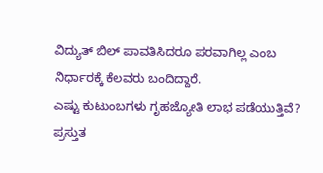ವಿದ್ಯುತ್ ಬಿಲ್ ಪಾವತಿಸಿದರೂ ಪರವಾಗಿಲ್ಲ ಎಂಬ ನಿರ್ಧಾರಕ್ಕೆ ಕೆಲವರು ಬಂದಿದ್ದಾರೆ.
ಎಷ್ಟು ಕುಟುಂಬಗಳು ಗೃಹಜ್ಯೋತಿ ಲಾಭ ಪಡೆಯುತ್ತಿವೆ?
ಪ್ರಸ್ತುತ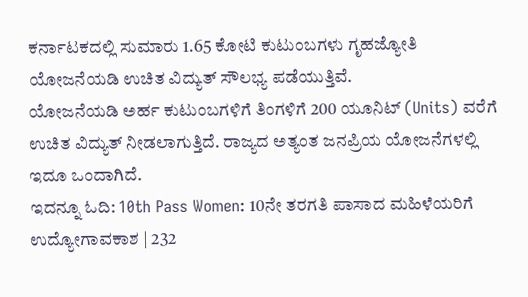ಕರ್ನಾಟಕದಲ್ಲಿ ಸುಮಾರು 1.65 ಕೋಟಿ ಕುಟುಂಬಗಳು ಗೃಹಜ್ಯೋತಿ ಯೋಜನೆಯಡಿ ಉಚಿತ ವಿದ್ಯುತ್ ಸೌಲಭ್ಯ ಪಡೆಯುತ್ತಿವೆ.
ಯೋಜನೆಯಡಿ ಅರ್ಹ ಕುಟುಂಬಗಳಿಗೆ ತಿಂಗಳಿಗೆ 200 ಯೂನಿಟ್ (Units) ವರೆಗೆ ಉಚಿತ ವಿದ್ಯುತ್ ನೀಡಲಾಗುತ್ತಿದೆ. ರಾಜ್ಯದ ಅತ್ಯಂತ ಜನಪ್ರಿಯ ಯೋಜನೆಗಳಲ್ಲಿ ಇದೂ ಒಂದಾಗಿದೆ.
ಇದನ್ನೂ ಓದಿ: 10th Pass Women: 10ನೇ ತರಗತಿ ಪಾಸಾದ ಮಹಿಳೆಯರಿಗೆ ಉದ್ಯೋಗಾವಕಾಶ | 232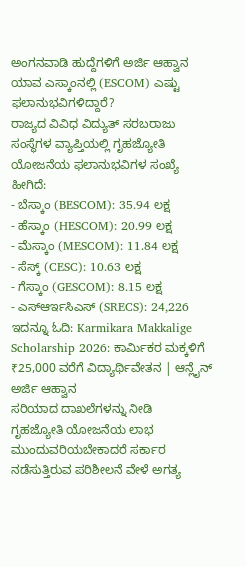ಅಂಗನವಾಡಿ ಹುದ್ದೆಗಳಿಗೆ ಅರ್ಜಿ ಆಹ್ವಾನ
ಯಾವ ಎಸ್ಕಾಂನಲ್ಲಿ (ESCOM) ಎಷ್ಟು ಫಲಾನುಭವಿಗಳಿದ್ದಾರೆ?
ರಾಜ್ಯದ ವಿವಿಧ ವಿದ್ಯುತ್ ಸರಬರಾಜು ಸಂಸ್ಥೆಗಳ ವ್ಯಾಪ್ತಿಯಲ್ಲಿ ಗೃಹಜ್ಯೋತಿ ಯೋಜನೆಯ ಫಲಾನುಭವಿಗಳ ಸಂಖ್ಯೆ ಹೀಗಿದೆ:
- ಬೆಸ್ಕಾಂ (BESCOM): 35.94 ಲಕ್ಷ
- ಹೆಸ್ಕಾಂ (HESCOM): 20.99 ಲಕ್ಷ
- ಮೆಸ್ಕಾಂ (MESCOM): 11.84 ಲಕ್ಷ
- ಸೆಸ್ಕ್ (CESC): 10.63 ಲಕ್ಷ
- ಗೆಸ್ಕಾಂ (GESCOM): 8.15 ಲಕ್ಷ
- ಎಸ್ಆರ್ಇಸಿಎಸ್ (SRECS): 24,226
ಇದನ್ನೂ ಓದಿ: Karmikara Makkalige Scholarship 2026: ಕಾರ್ಮಿಕರ ಮಕ್ಕಳಿಗೆ ₹25,000 ವರೆಗೆ ವಿದ್ಯಾರ್ಥಿವೇತನ | ಆನ್ಲೈನ್ ಅರ್ಜಿ ಆಹ್ವಾನ
ಸರಿಯಾದ ದಾಖಲೆಗಳನ್ನು ನೀಡಿ
ಗೃಹಜ್ಯೋತಿ ಯೋಜನೆಯ ಲಾಭ ಮುಂದುವರಿಯಬೇಕಾದರೆ ಸರ್ಕಾರ ನಡೆಸುತ್ತಿರುವ ಪರಿಶೀಲನೆ ವೇಳೆ ಅಗತ್ಯ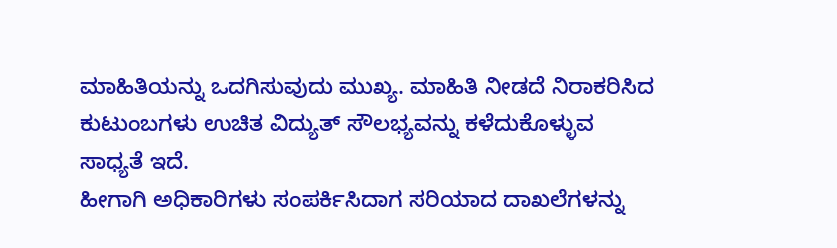ಮಾಹಿತಿಯನ್ನು ಒದಗಿಸುವುದು ಮುಖ್ಯ. ಮಾಹಿತಿ ನೀಡದೆ ನಿರಾಕರಿಸಿದ ಕುಟುಂಬಗಳು ಉಚಿತ ವಿದ್ಯುತ್ ಸೌಲಭ್ಯವನ್ನು ಕಳೆದುಕೊಳ್ಳುವ ಸಾಧ್ಯತೆ ಇದೆ.
ಹೀಗಾಗಿ ಅಧಿಕಾರಿಗಳು ಸಂಪರ್ಕಿಸಿದಾಗ ಸರಿಯಾದ ದಾಖಲೆಗಳನ್ನು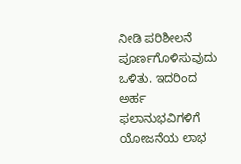ನೀಡಿ ಪರಿಶೀಲನೆ ಪೂರ್ಣಗೊಳಿಸುವುದು ಒಳಿತು. ಇದರಿಂದ ಅರ್ಹ ಫಲಾನುಭವಿಗಳಿಗೆ ಯೋಜನೆಯ ಲಾಭ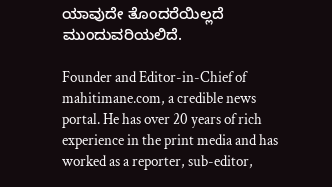ಯಾವುದೇ ತೊಂದರೆಯಿಲ್ಲದೆ ಮುಂದುವರಿಯಲಿದೆ.

Founder and Editor-in-Chief of mahitimane.com, a credible news portal. He has over 20 years of rich experience in the print media and has worked as a reporter, sub-editor,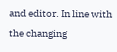and editor. In line with the changing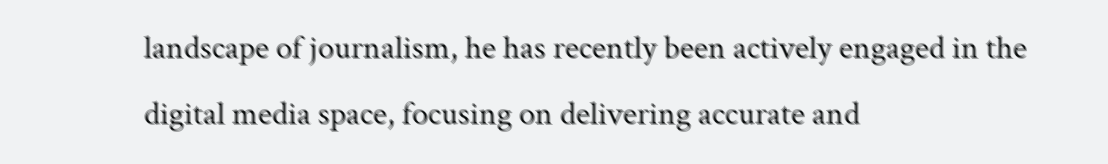landscape of journalism, he has recently been actively engaged in the digital media space, focusing on delivering accurate and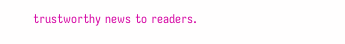trustworthy news to readers.